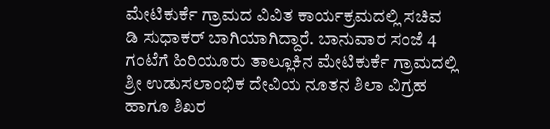ಮೇಟಿಕುರ್ಕೆ ಗ್ರಾಮದ ವಿವಿತ ಕಾರ್ಯಕ್ರಮದಲ್ಲಿ ಸಚಿವ ಡಿ ಸುಧಾಕರ್ ಬಾಗಿಯಾಗಿದ್ದಾರೆ. ಬಾನುವಾರ ಸಂಜೆ 4 ಗಂಟೆಗೆ ಹಿರಿಯೂರು ತಾಲ್ಲೂಕಿನ ಮೇಟಿಕುರ್ಕೆ ಗ್ರಾಮದಲ್ಲಿ ಶ್ರೀ ಉಡುಸಲಾಂಭಿಕ ದೇವಿಯ ನೂತನ ಶಿಲಾ ವಿಗ್ರಹ ಹಾಗೂ ಶಿಖರ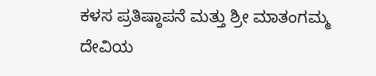ಕಳಸ ಪ್ರತಿಷ್ಠಾಪನೆ ಮತ್ತು ಶ್ರೀ ಮಾತಂಗಮ್ಮ ದೇವಿಯ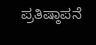ಪ್ರತಿಷ್ಠಾಪನೆ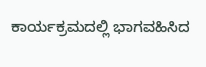ಕಾರ್ಯಕ್ರಮದಲ್ಲಿ ಭಾಗವಹಿಸಿದ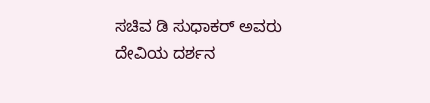ಸಚಿವ ಡಿ ಸುಧಾಕರ್ ಅವರು ದೇವಿಯ ದರ್ಶನ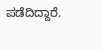ಪಡೆದಿದ್ದಾರೆ.